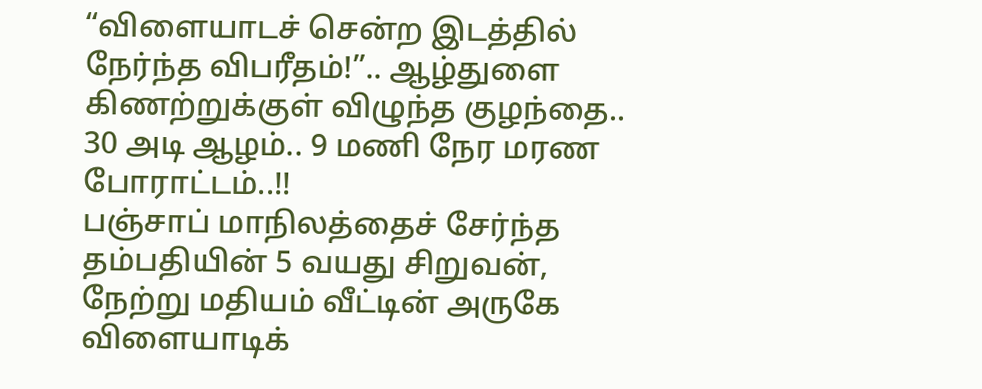“விளையாடச் சென்ற இடத்தில் நேர்ந்த விபரீதம்!”.. ஆழ்துளை கிணற்றுக்குள் விழுந்த குழந்தை.. 30 அடி ஆழம்.. 9 மணி நேர மரண போராட்டம்..!!
பஞ்சாப் மாநிலத்தைச் சேர்ந்த தம்பதியின் 5 வயது சிறுவன், நேற்று மதியம் வீட்டின் அருகே விளையாடிக்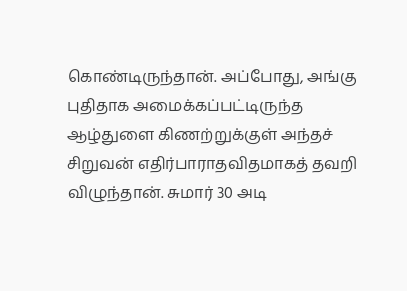கொண்டிருந்தான். அப்போது, அங்கு புதிதாக அமைக்கப்பட்டிருந்த ஆழ்துளை கிணற்றுக்குள் அந்தச் சிறுவன் எதிர்பாராதவிதமாகத் தவறி விழுந்தான். சுமார் 30 அடி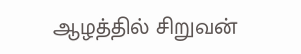ஆழத்தில் சிறுவன்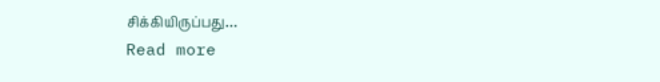சிக்கியிருப்பது…
Read more